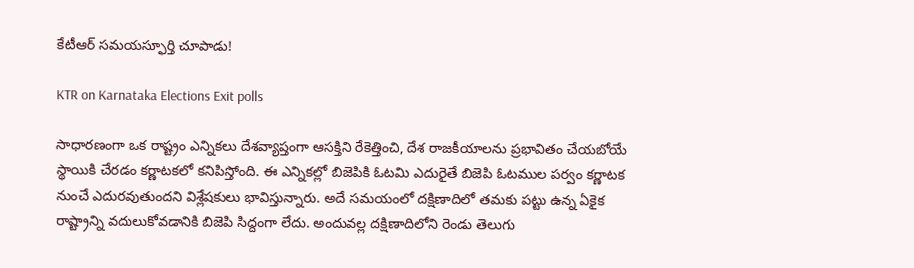కేటీఆర్‌ సమయస్ఫూర్తి చూపాడు!

KTR on Karnataka Elections Exit polls

సాధారణంగా ఒక రాష్ట్రం ఎన్నికలు దేశవ్యాప్తంగా ఆసక్తిని రేకెత్తించి, దేశ రాజకీయాలను ప్రభావితం చేయబోయే స్థాయికి చేరడం కర్ణాటకలో కనిపిస్తోంది. ఈ ఎన్నికల్లో బిజెపికి ఓటమి ఎదురైతే బిజెపి ఓటముల పర్వం కర్ణాటక నుంచే ఎదురవుతుందని విశ్లేషకులు భావిస్తున్నారు. అదే సమయంలో దక్షిణాదిలో తమకు పట్టు ఉన్న ఏకైక రాష్ట్రాన్ని వదులుకోవడానికి బిజెపి సిద్దంగా లేదు. అందువల్ల దక్షిణాదిలోని రెండు తెలుగు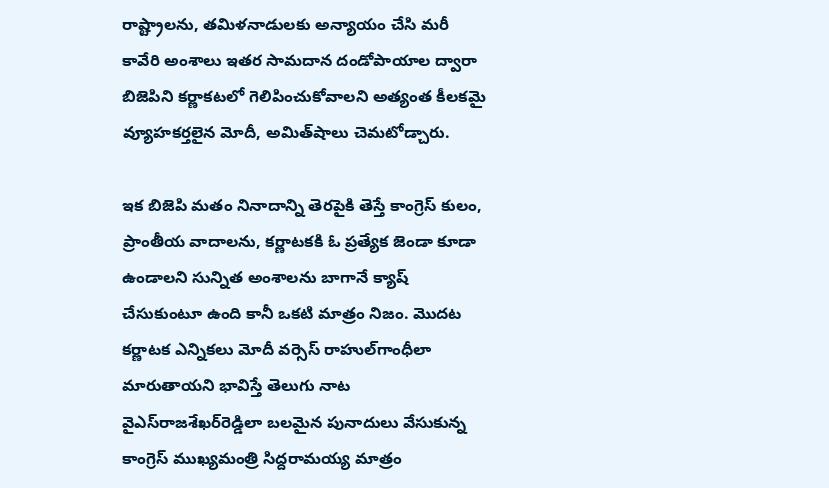రాష్ట్రాలను, తమిళనాడులకు అన్యాయం చేసి మరీ కావేరి అంశాలు ఇతర సామదాన దండోపాయాల ద్వారా బిజెపిని కర్ణాకటలో గెలిపించుకోవాలని అత్యంత కీలకమై వ్యూహకర్తలైన మోదీ, అమిత్‌షాలు చెమటోడ్చారు.

ఇక బిజెపి మతం నినాదాన్ని తెరపైకి తెస్తే కాంగ్రెస్‌ కులం, ప్రాంతీయ వాదాలను, కర్ణాటకకి ఓ ప్రత్యేక జెండా కూడా ఉండాలని సున్నిత అంశాలను బాగానే క్యాష్‌ చేసుకుంటూ ఉంది కానీ ఒకటి మాత్రం నిజం. మొదట కర్ణాటక ఎన్నికలు మోదీ వర్సెస్‌ రాహుల్‌గాంధీలా మారుతాయని భావిస్తే తెలుగు నాట వైఎస్‌రాజశేఖర్‌రెడ్డిలా బలమైన పునాదులు వేసుకున్న కాంగ్రెస్‌ ముఖ్యమంత్రి సిద్దరామయ్య మాత్రం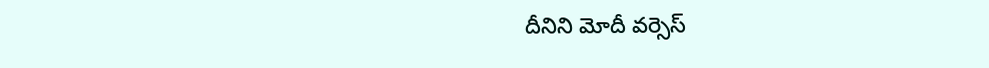దీనిని మోదీ వర్సెస్‌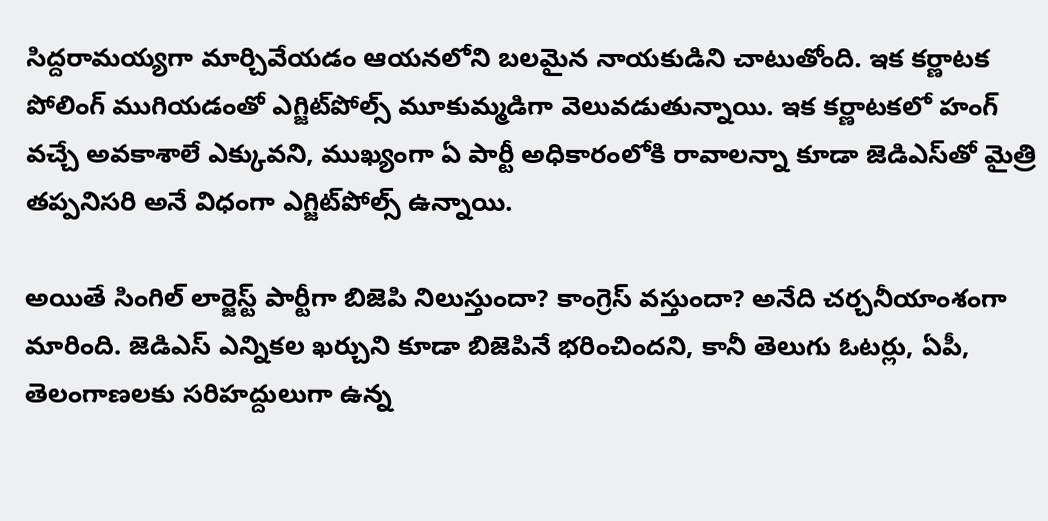సిద్దరామయ్యగా మార్చివేయడం ఆయనలోని బలమైన నాయకుడిని చాటుతోంది. ఇక కర్ణాటక పోలింగ్‌ ముగియడంతో ఎగ్జిట్‌పోల్స్‌ మూకుమ్మడిగా వెలువడుతున్నాయి. ఇక కర్ణాటకలో హంగ్‌ వచ్చే అవకాశాలే ఎక్కువని, ముఖ్యంగా ఏ పార్టీ అధికారంలోకి రావాలన్నా కూడా జెడిఎస్‌తో మైత్రి తప్పనిసరి అనే విధంగా ఎగ్జిట్‌పోల్స్‌ ఉన్నాయి.

అయితే సింగిల్‌ లార్జెస్ట్ పార్టీగా బిజెపి నిలుస్తుందా? కాంగ్రెస్‌ వస్తుందా? అనేది చర్చనీయాంశంగా మారింది. జెడిఎస్‌ ఎన్నికల ఖర్చుని కూడా బిజెపినే భరించిందని, కానీ తెలుగు ఓటర్లు, ఏపీ, తెలంగాణలకు సరిహద్దులుగా ఉన్న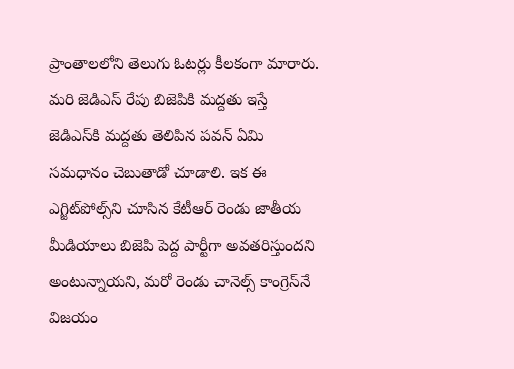ప్రాంతాలలోని తెలుగు ఓటర్లు కీలకంగా మారారు. మరి జెడిఎస్‌ రేపు బిజెపికి మద్దతు ఇస్తే జెడిఎస్‌కి మద్దతు తెలిపిన పవన్‌ ఏమి సమధానం చెబుతాడో చూడాలి. ఇక ఈ ఎగ్జిట్‌పోల్స్‌ని చూసిన కేటీఆర్ రెండు జాతీయ మీడియాలు బిజెపి పెద్ద పార్టీగా అవతరిస్తుందని అంటున్నాయని, మరో రెండు చానెల్స్‌ కాంగ్రెస్‌నే విజయం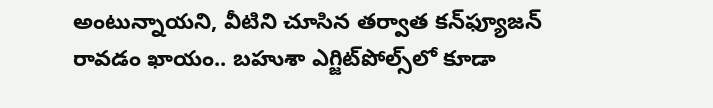అంటున్నాయని, వీటిని చూసిన తర్వాత కన్‌ఫ్యూజన్‌ రావడం ఖాయం.. బహుశా ఎగ్జిట్‌పోల్స్‌లో కూడా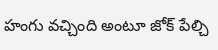హంగు వచ్చింది అంటూ జోక్‌ పేల్చి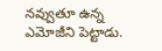నవ్వుతూ ఉన్న ఎమోజీని పెట్టాడు.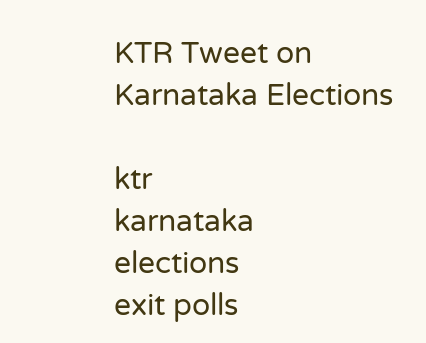KTR Tweet on Karnataka Elections

ktr
karnataka
elections
exit polls